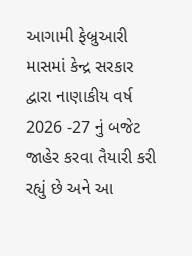આગામી ફેબ્રુઆરી માસમાં કેન્દ્ર સરકાર દ્વારા નાણાકીય વર્ષ 2026 -27 નું બજેટ જાહેર કરવા તૈયારી કરી રહ્યું છે અને આ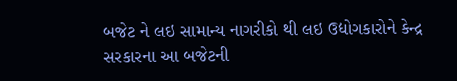બજેટ ને લઇ સામાન્ય નાગરીકો થી લઇ ઉદ્યોગકારોને કેન્દ્ર સરકારના આ બજેટની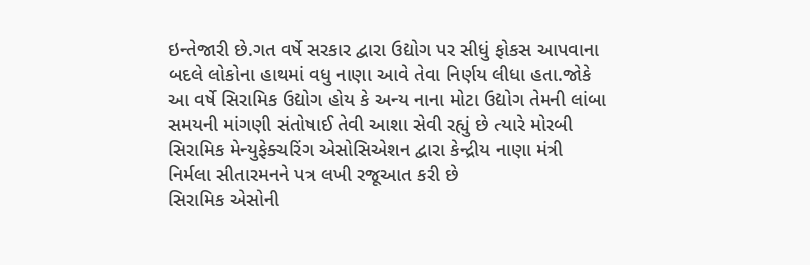ઇન્તેજારી છે.ગત વર્ષે સરકાર દ્વારા ઉદ્યોગ પર સીધું ફોકસ આપવાના બદલે લોકોના હાથમાં વધુ નાણા આવે તેવા નિર્ણય લીધા હતા.જોકે આ વર્ષે સિરામિક ઉદ્યોગ હોય કે અન્ય નાના મોટા ઉદ્યોગ તેમની લાંબા સમયની માંગણી સંતોષાઈ તેવી આશા સેવી રહ્યું છે ત્યારે મોરબી સિરામિક મેન્યુફેક્ચરિંગ એસોસિએશન દ્વારા કેન્દ્રીય નાણા મંત્રી નિર્મલા સીતારમનને પત્ર લખી રજૂઆત કરી છે
સિરામિક એસોની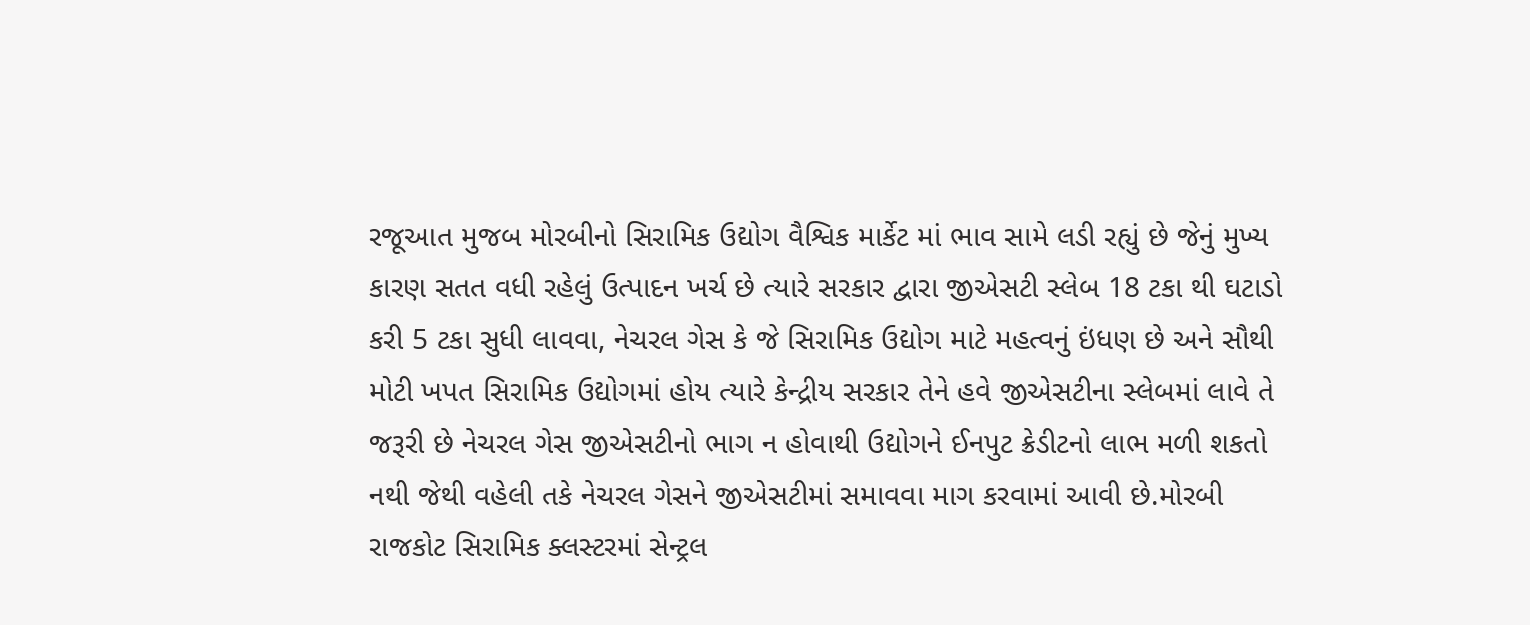રજૂઆત મુજબ મોરબીનો સિરામિક ઉદ્યોગ વૈશ્વિક માર્કેટ માં ભાવ સામે લડી રહ્યું છે જેનું મુખ્ય કારણ સતત વધી રહેલું ઉત્પાદન ખર્ચ છે ત્યારે સરકાર દ્વારા જીએસટી સ્લેબ 18 ટકા થી ઘટાડો કરી 5 ટકા સુધી લાવવા, નેચરલ ગેસ કે જે સિરામિક ઉદ્યોગ માટે મહત્વનું ઇંધણ છે અને સૌથી મોટી ખપત સિરામિક ઉદ્યોગમાં હોય ત્યારે કેન્દ્રીય સરકાર તેને હવે જીએસટીના સ્લેબમાં લાવે તે જરૂરી છે નેચરલ ગેસ જીએસટીનો ભાગ ન હોવાથી ઉદ્યોગને ઈનપુટ ક્રેડીટનો લાભ મળી શકતો નથી જેથી વહેલી તકે નેચરલ ગેસને જીએસટીમાં સમાવવા માગ કરવામાં આવી છે.મોરબી રાજકોટ સિરામિક ક્લસ્ટરમાં સેન્ટ્રલ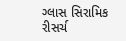ગ્લાસ સિરામિક રીસર્ચ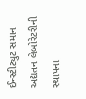ઈન્સ્ટીટ્યુટ સમાન અદ્યતન લેબોરેટરીની સ્થાપના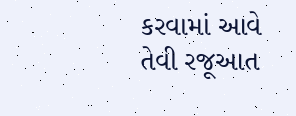કરવામાં આવે તેવી રજૂઆત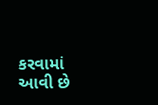કરવામાં આવી છે